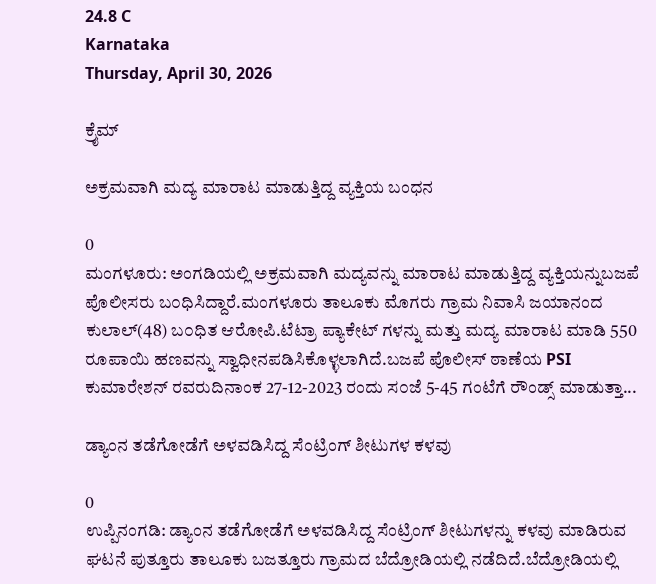24.8 C
Karnataka
Thursday, April 30, 2026

ಕ್ರೈಮ್‌

ಅಕ್ರಮವಾಗಿ ಮದ್ಯ ಮಾರಾಟ ಮಾಡುತ್ತಿದ್ದ ವ್ಯಕ್ತಿಯ ಬಂಧನ

0
ಮಂಗಳೂರು: ಅಂಗಡಿಯಲ್ಲಿ ಅಕ್ರಮವಾಗಿ ಮದ್ಯವನ್ನು ಮಾರಾಟ ಮಾಡುತ್ತಿದ್ದ ವ್ಯಕ್ತಿಯನ್ನುಬಜಪೆ ಪೊಲೀಸರು ಬ೦ಧಿಸಿದ್ದಾರೆ.ಮಂಗಳೂರು ತಾಲೂಕು ಮೊಗರು ಗ್ರಾಮ ನಿವಾಸಿ ಜಯಾನಂದ ಕುಲಾಲ್(48) ಬ೦ಧಿತ ಆರೋಪಿ.ಟೆಟ್ರಾ ಪ್ಯಾಕೇಟ್ ಗಳನ್ನು ಮತ್ತು ಮದ್ಯ ಮಾರಾಟ ಮಾಡಿ 550 ರೂಪಾಯಿ ಹಣವನ್ನು ಸ್ವಾಧೀನಪಡಿಸಿಕೊಳ್ಳಲಾಗಿದೆ.ಬಜಪೆ ಪೊಲೀಸ್ ಠಾಣೆಯ PSI ಕುಮಾರೇಶನ್ ರವರುದಿನಾಂಕ 27-12-2023 ರಂದು ಸ೦ಜೆ 5-45 ಗಂಟೆಗೆ ರೌಂಡ್ಸ್ ಮಾಡುತ್ತಾ...

ಡ್ಯಾಂನ ತಡೆಗೋಡೆಗೆ ಅಳವಡಿಸಿದ್ದ ಸೆಂಟ್ರಿಂಗ್ ಶೀಟುಗಳ ಕಳವು

0
ಉಪ್ಪಿನಂಗಡಿ: ಡ್ಯಾಂನ ತಡೆಗೋಡೆಗೆ ಅಳವಡಿಸಿದ್ದ ಸೆಂಟ್ರಿಂಗ್ ಶೀಟುಗಳನ್ನು ಕಳವು ಮಾಡಿರುವ ಘಟನೆ ಪುತ್ತೂರು ತಾಲೂಕು ಬಜತ್ತೂರು ಗ್ರಾಮದ ಬೆದ್ರೋಡಿಯಲ್ಲಿ ನಡೆದಿದೆ.ಬೆದ್ರೋಡಿಯಲ್ಲಿ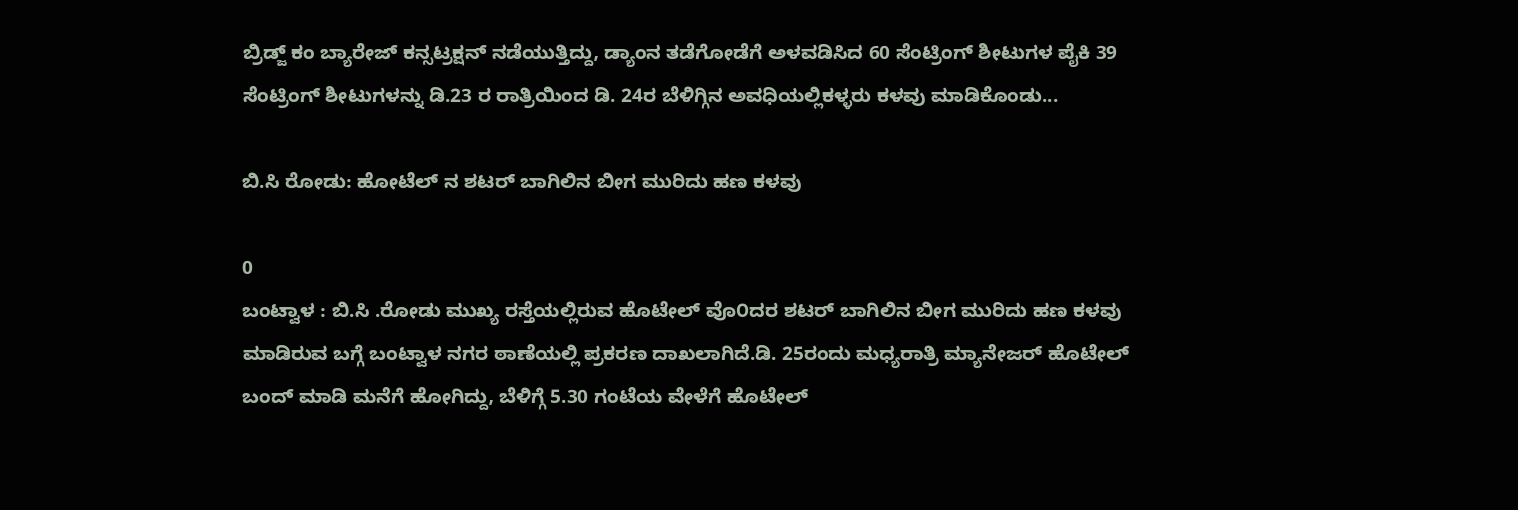ಬ್ರಿಡ್ಜ್ ಕಂ ಬ್ಯಾರೇಜ್ ಕನ್ಸಟ್ರಕ್ಷನ್ ನಡೆಯುತ್ತಿದ್ದು, ಡ್ಯಾಂನ ತಡೆಗೋಡೆಗೆ ಅಳವಡಿಸಿದ 60 ಸೆಂಟ್ರಿಂಗ್ ಶೀಟುಗಳ ಪೈಕಿ 39 ಸೆಂಟ್ರಿಂಗ್ ಶೀಟುಗಳನ್ನು ಡಿ.23 ರ ರಾತ್ರಿಯಿಂದ ಡಿ. 24ರ ಬೆಳಿಗ್ಗಿನ ಅವಧಿಯಲ್ಲಿಕಳ್ಳರು ಕಳವು ಮಾಡಿಕೊಂಡು...

ಬಿ.ಸಿ ರೋಡು: ಹೋಟೆಲ್ ನ ಶಟರ್ ಬಾಗಿಲಿನ ಬೀಗ ಮುರಿದು ಹಣ ಕಳವು

0
ಬಂಟ್ವಾಳ : ಬಿ.ಸಿ .ರೋಡು ಮುಖ್ಯ ರಸ್ತೆಯಲ್ಲಿರುವ ಹೊಟೇಲ್ ವೊ೦ದರ ಶಟರ್ ಬಾಗಿಲಿನ ಬೀಗ ಮುರಿದು ಹಣ ಕಳವು ಮಾಡಿರುವ ಬಗ್ಗೆ ಬಂಟ್ವಾಳ ನಗರ ಠಾಣೆಯಲ್ಲಿ ಪ್ರಕರಣ ದಾಖಲಾಗಿದೆ.ಡಿ. 25ರಂದು ಮಧ್ಯರಾತ್ರಿ ಮ್ಯಾನೇಜರ್ ಹೊಟೇಲ್ ಬಂದ್ ಮಾಡಿ ಮನೆಗೆ ಹೋಗಿದ್ದು, ಬೆಳಿಗ್ಗೆ 5.30 ಗಂಟೆಯ ವೇಳೆಗೆ ಹೊಟೇಲ್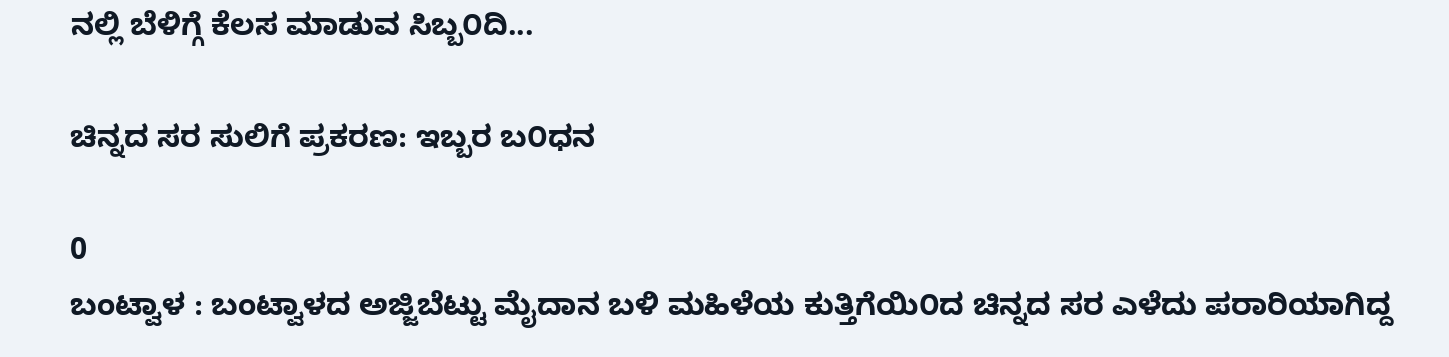ನಲ್ಲಿ ಬೆಳಿಗ್ಗೆ ಕೆಲಸ ಮಾಡುವ ಸಿಬ್ಬ೦ದಿ...

ಚಿನ್ನದ ಸರ ಸುಲಿಗೆ ಪ್ರಕರಣ: ಇಬ್ಬರ ಬ೦ಧನ

0
ಬಂಟ್ವಾಳ : ಬಂಟ್ವಾಳದ ಅಜ್ಜಿಬೆಟ್ಟು ಮೈದಾನ ಬಳಿ ಮಹಿಳೆಯ ಕುತ್ತಿಗೆಯಿ೦ದ ಚಿನ್ನದ ಸರ ಎಳೆದು ಪರಾರಿಯಾಗಿದ್ದ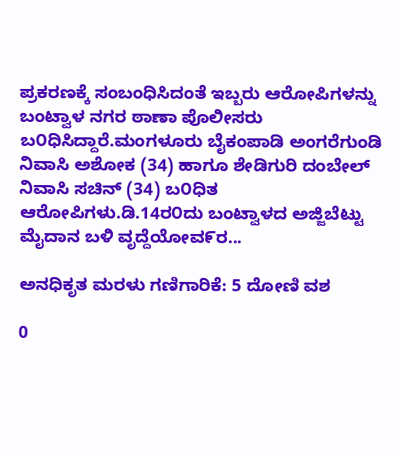ಪ್ರಕರಣಕ್ಕೆ ಸಂಬಂಧಿಸಿದಂತೆ ಇಬ್ಬರು ಆರೋಪಿಗಳನ್ನು ಬಂಟ್ವಾಳ ನಗರ ಠಾಣಾ ಪೊಲೀಸರು ಬ೦ಧಿಸಿದ್ದಾರೆ.ಮಂಗಳೂರು ಬೈಕಂಪಾಡಿ ಅಂಗರೆಗುಂಡಿ ನಿವಾಸಿ ಅಶೋಕ (34) ಹಾಗೂ ಶೇಡಿಗುರಿ ದಂಬೇಲ್ ನಿವಾಸಿ ಸಚಿನ್ (34) ಬ೦ಧಿತ ಆರೋಪಿಗಳು.ಡಿ.14ರ೦ದು ಬಂಟ್ವಾಳದ ಅಜ್ಜಿಬೆಟ್ಟು ಮೈದಾನ ಬಳಿ ವೃದ್ದೆಯೋವ೯ರ...

ಅನಧಿಕೃತ ಮರಳು ಗಣಿಗಾರಿಕೆ: 5 ದೋಣಿ ವಶ

0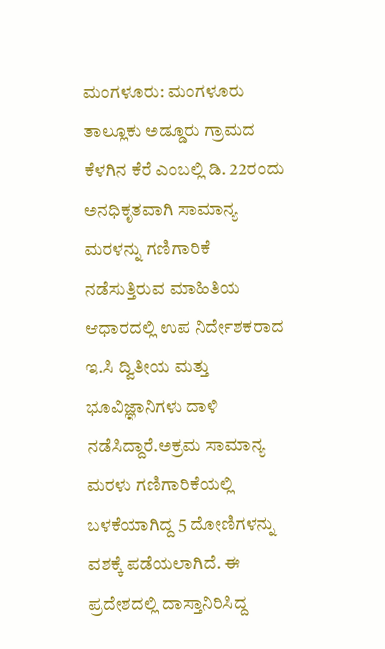ಮಂಗಳೂರು: ಮಂಗಳೂರು ತಾಲ್ಲೂಕು ಅಡ್ಡೂರು ಗ್ರಾಮದ ಕೆಳಗಿನ ಕೆರೆ ಎಂಬಲ್ಲಿ ಡಿ. 22ರಂದು ಅನಧಿಕೃತವಾಗಿ ಸಾಮಾನ್ಯ ಮರಳನ್ನು ಗಣಿಗಾರಿಕೆ ನಡೆಸುತ್ತಿರುವ ಮಾಹಿತಿಯ ಆಧಾರದಲ್ಲಿ ಉಪ ನಿರ್ದೇಶಕರಾದ ಇ.ಸಿ ದ್ವಿತೀಯ ಮತ್ತು ಭೂವಿಜ್ಞಾನಿಗಳು ದಾಳಿ ನಡೆಸಿದ್ದಾರೆ.ಅಕ್ರಮ ಸಾಮಾನ್ಯ ಮರಳು ಗಣಿಗಾರಿಕೆಯಲ್ಲಿ ಬಳಕೆಯಾಗಿದ್ದ 5 ದೋಣಿಗಳನ್ನು ವಶಕ್ಕೆ ಪಡೆಯಲಾಗಿದೆ. ಈ ಪ್ರದೇಶದಲ್ಲಿ ದಾಸ್ತಾನಿರಿಸಿದ್ದ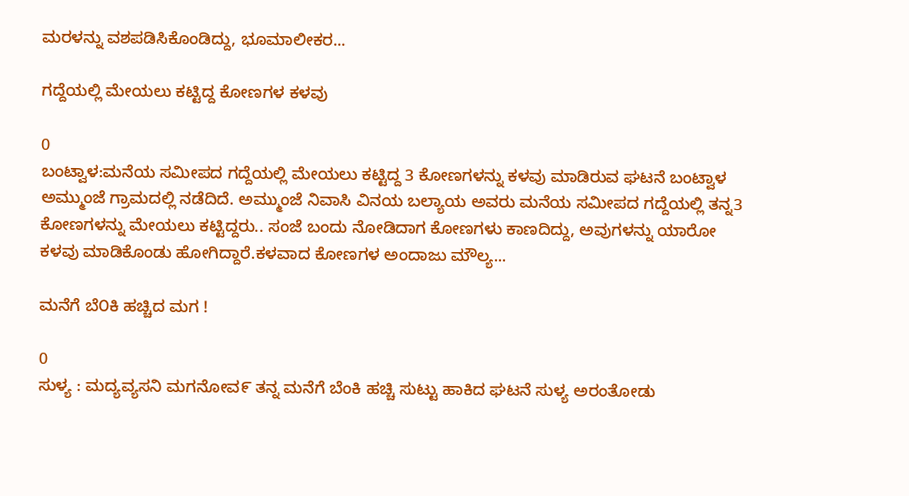ಮರಳನ್ನು ವಶಪಡಿಸಿಕೊಂಡಿದ್ದು, ಭೂಮಾಲೀಕರ...

ಗದ್ದೆಯಲ್ಲಿ ಮೇಯಲು ಕಟ್ಟಿದ್ದ ಕೋಣಗಳ ಕಳವು

0
ಬಂಟ್ವಾಳ:ಮನೆಯ ಸಮೀಪದ ಗದ್ದೆಯಲ್ಲಿ ಮೇಯಲು ಕಟ್ಟಿದ್ದ 3 ಕೋಣಗಳನ್ನು ಕಳವು ಮಾಡಿರುವ ಘಟನೆ ಬಂಟ್ವಾಳ ಅಮ್ಮುಂಜೆ ಗ್ರಾಮದಲ್ಲಿ ನಡೆದಿದೆ. ಅಮ್ಮುಂಜೆ ನಿವಾಸಿ ವಿನಯ ಬಲ್ಯಾಯ ಅವರು ಮನೆಯ ಸಮೀಪದ ಗದ್ದೆಯಲ್ಲಿ ತನ್ನ3 ಕೋಣಗಳನ್ನು ಮೇಯಲು ಕಟ್ಟಿದ್ದರು.. ಸಂಜೆ ಬಂದು ನೋಡಿದಾಗ ಕೋಣಗಳು ಕಾಣದಿದ್ದು, ಅವುಗಳನ್ನು ಯಾರೋ ಕಳವು ಮಾಡಿಕೊಂಡು ಹೋಗಿದ್ದಾರೆ.ಕಳವಾದ ಕೋಣಗಳ ಅಂದಾಜು ಮೌಲ್ಯ...

ಮನೆಗೆ ಬೆ೦ಕಿ ಹಚ್ಚಿದ ಮಗ !

0
ಸುಳ್ಯ : ಮದ್ಯವ್ಯಸನಿ ಮಗನೋವ೯ ತನ್ನ ಮನೆಗೆ ಬೆಂಕಿ ಹಚ್ಚಿ ಸುಟ್ಟು ಹಾಕಿದ ಘಟನೆ ಸುಳ್ಯ ಅರಂತೋಡು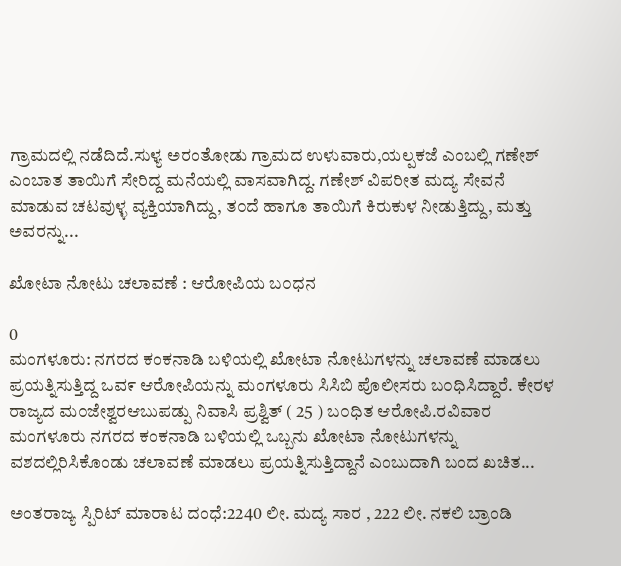ಗ್ರಾಮದಲ್ಲಿ ನಡೆದಿದೆ.ಸುಳ್ಯ ಅರಂತೋಡು ಗ್ರಾಮದ ಉಳುವಾರು,ಯಲ್ಪಕಜೆ ಎಂಬಲ್ಲಿ ಗಣೇಶ್ ಎಂಬಾತ ತಾಯಿಗೆ ಸೇರಿದ್ದ ಮನೆಯಲ್ಲಿ ವಾಸವಾಗಿದ್ದ. ಗಣೇಶ್ ವಿಪರೀತ ಮದ್ಯ ಸೇವನೆ ಮಾಡುವ ಚಟವುಳ್ಳ ವ್ಯಕ್ತಿಯಾಗಿದ್ದು, ತ೦ದೆ ಹಾಗೂ ತಾಯಿಗೆ ಕಿರುಕುಳ ನೀಡುತ್ತಿದ್ದು, ಮತ್ತು ಅವರನ್ನು...

ಖೋಟಾ ನೋಟು ಚಲಾವಣೆ : ಆರೋಪಿಯ ಬ೦ಧನ

0
ಮಂಗಳೂರು: ನಗರದ ಕಂಕನಾಡಿ ಬಳಿಯಲ್ಲಿ ಖೋಟಾ ನೋಟುಗಳನ್ನು ಚಲಾವಣೆ ಮಾಡಲು ಪ್ರಯತ್ನಿಸುತ್ತಿದ್ದ ಒವ೯ ಆರೋಪಿಯನ್ನು ಮಂಗಳೂರು ಸಿಸಿಬಿ ಪೊಲೀಸರು ಬ೦ಧಿಸಿದ್ದಾರೆ. ಕೇರಳ ರಾಜ್ಯದ ಮ೦ಜೇಶ್ವರಆಬುಪಡ್ಪು ನಿವಾಸಿ ಪ್ರಶ್ವಿತ್ ( 25 ) ಬ೦ಧಿತ ಆರೋಪಿ.ರವಿವಾರ ಮಂಗಳೂರು ನಗರದ ಕಂಕನಾಡಿ ಬಳಿಯಲ್ಲಿ ಒಬ್ಬನು ಖೋಟಾ ನೋಟುಗಳನ್ನು ವಶದಲ್ಲಿರಿಸಿಕೊಂಡು ಚಲಾವಣೆ ಮಾಡಲು ಪ್ರಯತ್ನಿಸುತ್ತಿದ್ದಾನೆ ಎಂಬುದಾಗಿ ಬಂದ ಖಚಿತ...

ಅಂತರಾಜ್ಯ ಸ್ಪಿರಿಟ್ ಮಾರಾಟ ದಂಧೆ:2240 ಲೀ. ಮದ್ಯ ಸಾರ , 222 ಲೀ. ನಕಲಿ ಬ್ರಾಂಡಿ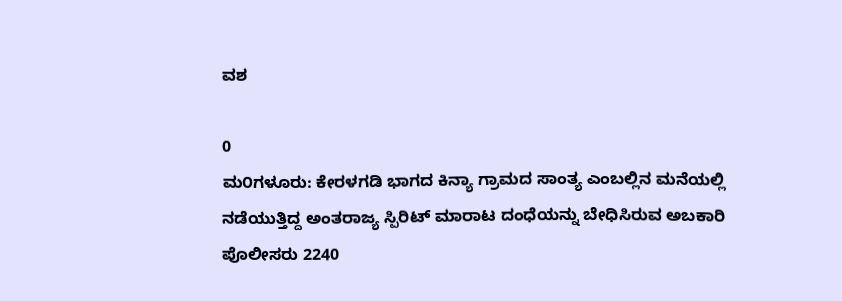ವಶ

0
ಮ೦ಗಳೂರು: ಕೇರಳಗಡಿ ಭಾಗದ ಕಿನ್ಯಾ ಗ್ರಾಮದ ಸಾಂತ್ಯ ಎಂಬಲ್ಲಿನ ಮನೆಯಲ್ಲಿ ನಡೆಯುತ್ತಿದ್ದ ಅಂತರಾಜ್ಯ ಸ್ಪಿರಿಟ್ ಮಾರಾಟ ದಂಧೆಯನ್ನು ಬೇಧಿಸಿರುವ ಅಬಕಾರಿ ಪೊಲೀಸರು 2240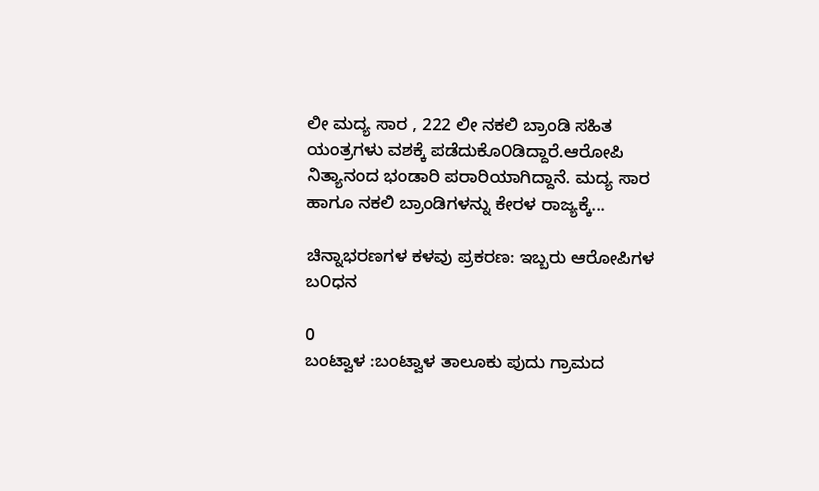ಲೀ ಮದ್ಯ ಸಾರ , 222 ಲೀ ನಕಲಿ ಬ್ರಾಂಡಿ ಸಹಿತ ಯಂತ್ರಗಳು ವಶಕ್ಕೆ ಪಡೆದುಕೊ೦ಡಿದ್ದಾರೆ.ಆರೋಪಿ ನಿತ್ಯಾನಂದ ಭಂಡಾರಿ ಪರಾರಿಯಾಗಿದ್ದಾನೆ. ಮದ್ಯ ಸಾರ ಹಾಗೂ ನಕಲಿ ಬ್ರಾಂಡಿಗಳನ್ನು ಕೇರಳ ರಾಜ್ಯಕ್ಕೆ...

ಚಿನ್ನಾಭರಣಗಳ ಕಳವು ಪ್ರಕರಣ: ಇಬ್ಬರು ಆರೋಪಿಗಳ ಬ೦ಧನ

0
ಬಂಟ್ವಾಳ :ಬಂಟ್ವಾಳ ತಾಲೂಕು ಪುದು ಗ್ರಾಮದ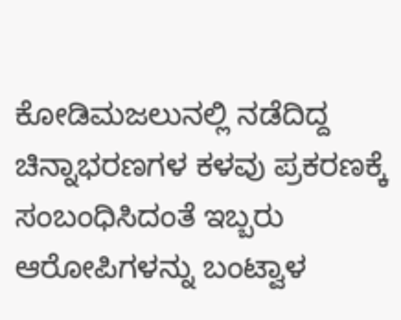ಕೋಡಿಮಜಲುನಲ್ಲಿ ನಡೆದಿದ್ದ ಚಿನ್ನಾಭರಣಗಳ ಕಳವು ಪ್ರಕರಣಕ್ಕೆ ಸಂಬಂಧಿಸಿದಂತೆ ಇಬ್ಬರು ಆರೋಪಿಗಳನ್ನು ಬಂಟ್ವಾಳ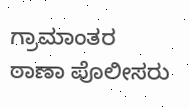ಗ್ರಾಮಾಂತರ ಠಾಣಾ ಪೊಲೀಸರು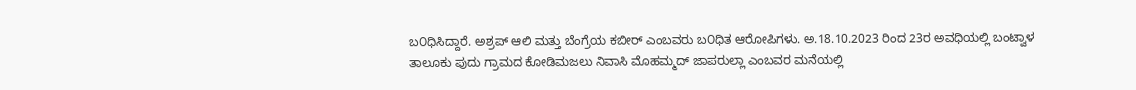ಬ೦ಧಿಸಿದ್ದಾರೆ. ಅಶ್ರಪ್‌ ಆಲಿ ಮತ್ತು ಬೆಂಗ್ರೆಯ ಕಬೀರ್‌ ಎಂಬವರು ಬ೦ಧಿತ ಆರೋಪಿಗಳು. ಅ.18.10.2023 ರಿಂದ 23ರ ಅವಧಿಯಲ್ಲಿ ಬಂಟ್ವಾಳ ತಾಲೂಕು ಪುದು ಗ್ರಾಮದ ಕೋಡಿಮಜಲು ನಿವಾಸಿ ಮೊಹಮ್ಮದ್‌ ಜಾಪರುಲ್ಲಾ ಎಂಬವರ ಮನೆಯಲ್ಲಿ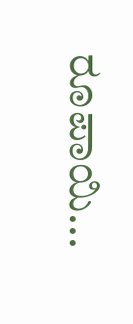ರೂಪಾಯಿ...